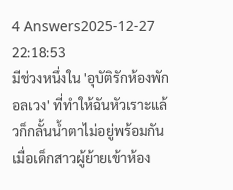4 Answers2025-12-27 22:18:53
มีช่วงหนึ่งใน 'อุบัติรักห้องพักอลเวง' ที่ทำให้ฉันหัวเราะแล้วก็กลั้นน้ำตาไม่อยู่พร้อมกัน เมื่อเด็กสาวผู้ย้ายเข้าห้อง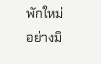พักใหม่อย่างมิ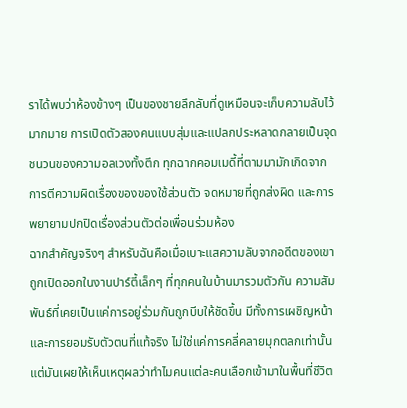ราได้พบว่าห้องข้างๆ เป็นของชายลึกลับที่ดูเหมือนจะเก็บความลับไว้มากมาย การเปิดตัวสองคนแบบสุ่มและแปลกประหลาดกลายเป็นจุดชนวนของความอลเวงทั้งตึก ทุกฉากคอมเมดี้ที่ตามมามักเกิดจากการตีความผิดเรื่องของของใช้ส่วนตัว จดหมายที่ถูกส่งผิด และการพยายามปกปิดเรื่องส่วนตัวต่อเพื่อนร่วมห้อง
ฉากสำคัญจริงๆ สำหรับฉันคือเมื่อเบาะแสความลับจากอดีตของเขาถูกเปิดออกในงานปาร์ตี้เล็กๆ ที่ทุกคนในบ้านมารวมตัวกัน ความสัมพันธ์ที่เคยเป็นแค่การอยู่ร่วมกันถูกบีบให้ชัดขึ้น มีทั้งการเผชิญหน้าและการยอมรับตัวตนที่แท้จริง ไม่ใช่แค่การคลี่คลายมุกตลกเท่านั้น แต่มันเผยให้เห็นเหตุผลว่าทำไมคนแต่ละคนเลือกเข้ามาในพื้นที่ชีวิต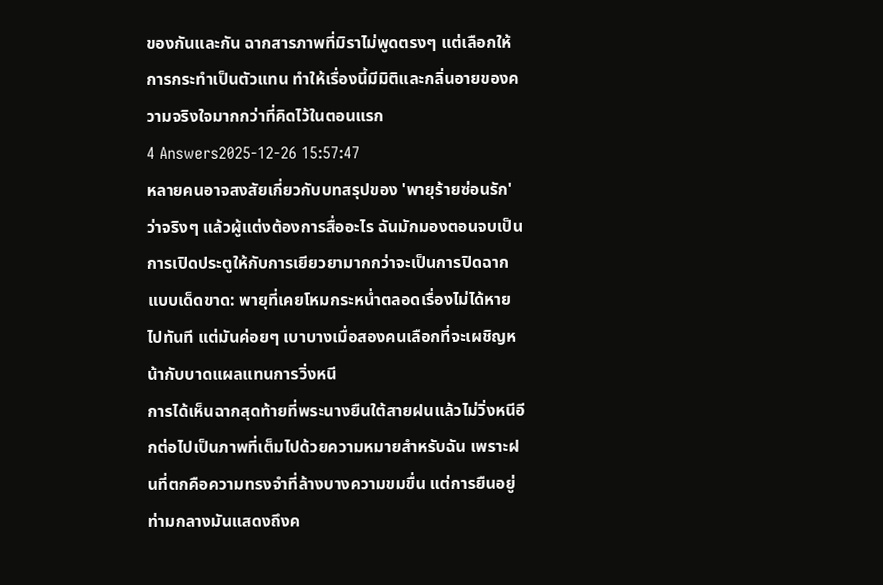ของกันและกัน ฉากสารภาพที่มิราไม่พูดตรงๆ แต่เลือกให้การกระทำเป็นตัวแทน ทำให้เรื่องนี้มีมิติและกลิ่นอายของความจริงใจมากกว่าที่คิดไว้ในตอนแรก
4 Answers2025-12-26 15:57:47
หลายคนอาจสงสัยเกี่ยวกับบทสรุปของ 'พายุร้ายซ่อนรัก' ว่าจริงๆ แล้วผู้แต่งต้องการสื่ออะไร ฉันมักมองตอนจบเป็นการเปิดประตูให้กับการเยียวยามากกว่าจะเป็นการปิดฉากแบบเด็ดขาด: พายุที่เคยโหมกระหน่ำตลอดเรื่องไม่ได้หายไปทันที แต่มันค่อยๆ เบาบางเมื่อสองคนเลือกที่จะเผชิญหน้ากับบาดแผลแทนการวิ่งหนี
การได้เห็นฉากสุดท้ายที่พระนางยืนใต้สายฝนแล้วไม่วิ่งหนีอีกต่อไปเป็นภาพที่เต็มไปด้วยความหมายสำหรับฉัน เพราะฝนที่ตกคือความทรงจำที่ล้างบางความขมขื่น แต่การยืนอยู่ท่ามกลางมันแสดงถึงค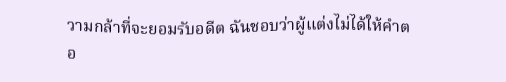วามกล้าที่จะยอมรับอดีต ฉันชอบว่าผู้แต่งไม่ได้ให้คำตอ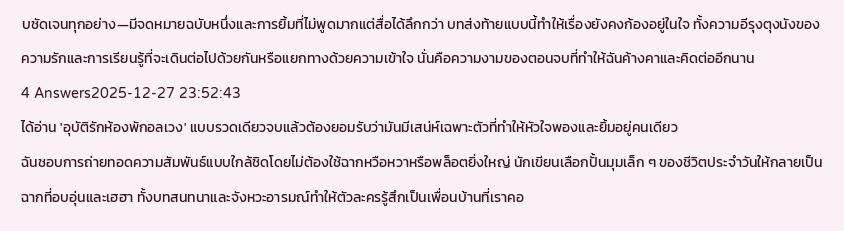บชัดเจนทุกอย่าง—มีจดหมายฉบับหนึ่งและการยิ้มที่ไม่พูดมากแต่สื่อได้ลึกกว่า บทส่งท้ายแบบนี้ทำให้เรื่องยังคงก้องอยู่ในใจ ทั้งความอีรุงตุงนังของความรักและการเรียนรู้ที่จะเดินต่อไปด้วยกันหรือแยกทางด้วยความเข้าใจ นั่นคือความงามของตอนจบที่ทำให้ฉันค้างคาและคิดต่ออีกนาน
4 Answers2025-12-27 23:52:43
ได้อ่าน 'อุบัติรักห้องพักอลเวง' แบบรวดเดียวจบแล้วต้องยอมรับว่ามันมีเสน่ห์เฉพาะตัวที่ทำให้หัวใจพองและยิ้มอยู่คนเดียว
ฉันชอบการถ่ายทอดความสัมพันธ์แบบใกล้ชิดโดยไม่ต้องใช้ฉากหวือหวาหรือพล็อตยิ่งใหญ่ นักเขียนเลือกปั้นมุมเล็ก ๆ ของชีวิตประจำวันให้กลายเป็นฉากที่อบอุ่นและเฮฮา ทั้งบทสนทนาและจังหวะอารมณ์ทำให้ตัวละครรู้สึกเป็นเพื่อนบ้านที่เราคอ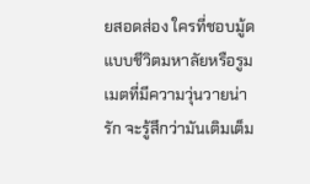ยสอดส่อง ใครที่ชอบมู้ดแบบชีวิตมหาลัยหรือรูมเมตที่มีความวุ่นวายน่ารัก จะรู้สึกว่ามันเติมเต็ม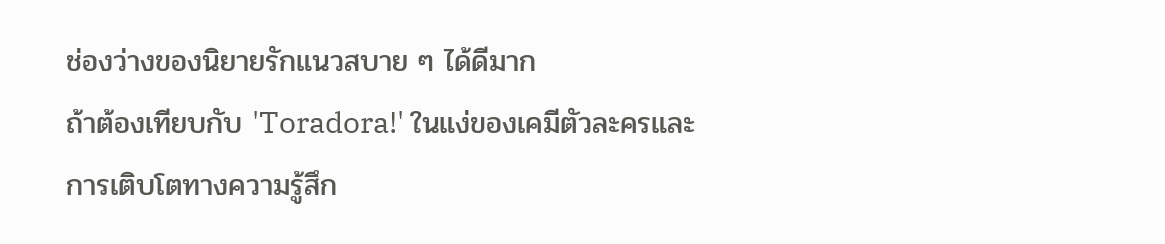ช่องว่างของนิยายรักแนวสบาย ๆ ได้ดีมาก
ถ้าต้องเทียบกับ 'Toradora!' ในแง่ของเคมีตัวละครและการเติบโตทางความรู้สึก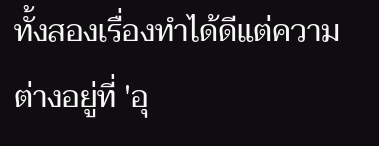ทั้งสองเรื่องทำได้ดีแต่ความต่างอยู่ที่ 'อุ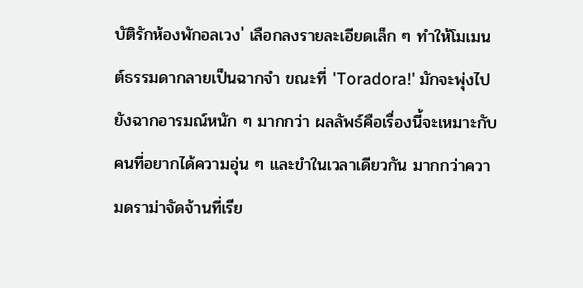บัติรักห้องพักอลเวง' เลือกลงรายละเอียดเล็ก ๆ ทำให้โมเมนต์ธรรมดากลายเป็นฉากจำ ขณะที่ 'Toradora!' มักจะพุ่งไปยังฉากอารมณ์หนัก ๆ มากกว่า ผลลัพธ์คือเรื่องนี้จะเหมาะกับคนที่อยากได้ความอุ่น ๆ และขำในเวลาเดียวกัน มากกว่าความดราม่าจัดจ้านที่เรีย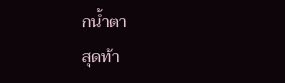กน้ำตา
สุดท้า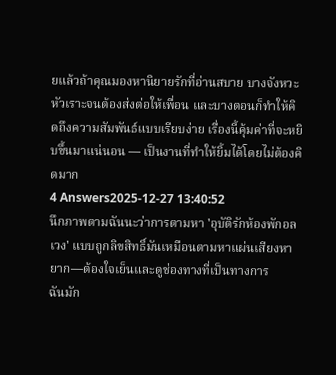ยแล้วถ้าคุณมองหานิยายรักที่อ่านสบาย บางจังหวะหัวเราะจนต้องส่งต่อให้เพื่อน และบางตอนก็ทำให้คิดถึงความสัมพันธ์แบบเรียบง่าย เรื่องนี้คุ้มค่าที่จะหยิบขึ้นมาแน่นอน — เป็นงานที่ทำให้ยิ้มได้โดยไม่ต้องคิดมาก
4 Answers2025-12-27 13:40:52
นึกภาพตามฉันนะว่าการตามหา 'อุบัติรักห้องพักอลเวง' แบบถูกลิขสิทธิ์มันเหมือนตามหาแผ่นเสียงหายาก—ต้องใจเย็นและดูช่องทางที่เป็นทางการ
ฉันมัก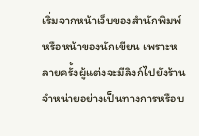เริ่มจากหน้าเว็บของสำนักพิมพ์หรือหน้าของนักเขียน เพราะหลายครั้งผู้แต่งจะมีลิงก์ไปยังร้านจำหน่ายอย่างเป็นทางการหรือบ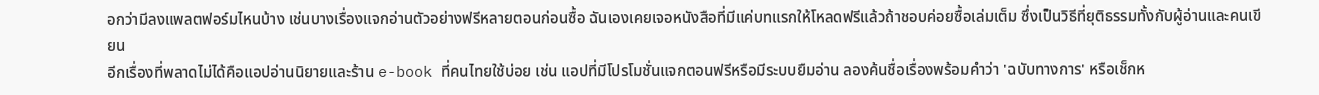อกว่ามีลงแพลตฟอร์มไหนบ้าง เช่นบางเรื่องแจกอ่านตัวอย่างฟรีหลายตอนก่อนซื้อ ฉันเองเคยเจอหนังสือที่มีแค่บทแรกให้โหลดฟรีแล้วถ้าชอบค่อยซื้อเล่มเต็ม ซึ่งเป็นวิธีที่ยุติธรรมทั้งกับผู้อ่านและคนเขียน
อีกเรื่องที่พลาดไม่ได้คือแอปอ่านนิยายและร้าน e-book ที่คนไทยใช้บ่อย เช่น แอปที่มีโปรโมชั่นแจกตอนฟรีหรือมีระบบยืมอ่าน ลองค้นชื่อเรื่องพร้อมคำว่า 'ฉบับทางการ' หรือเช็กห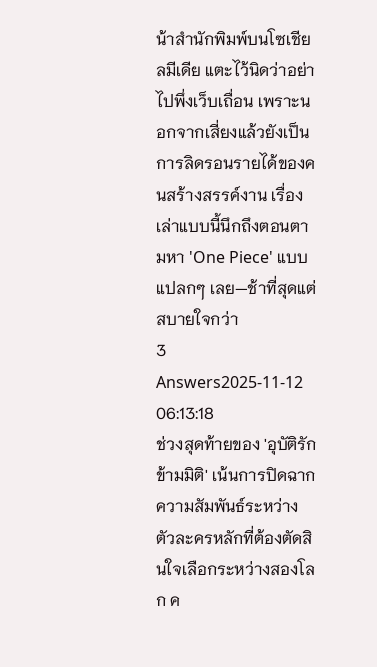น้าสำนักพิมพ์บนโซเชียลมีเดีย แตะไว้นิดว่าอย่าไปพึ่งเว็บเถื่อน เพราะนอกจากเสี่ยงแล้วยังเป็นการลิดรอนรายได้ของคนสร้างสรรค์งาน เรื่องเล่าแบบนี้นึกถึงตอนตามหา 'One Piece' แบบแปลกๆ เลย—ช้าที่สุดแต่สบายใจกว่า
3 Answers2025-11-12 06:13:18
ช่วงสุดท้ายของ 'อุบัติรักข้ามมิติ' เน้นการปิดฉากความสัมพันธ์ระหว่างตัวละครหลักที่ต้องตัดสินใจเลือกระหว่างสองโลก ค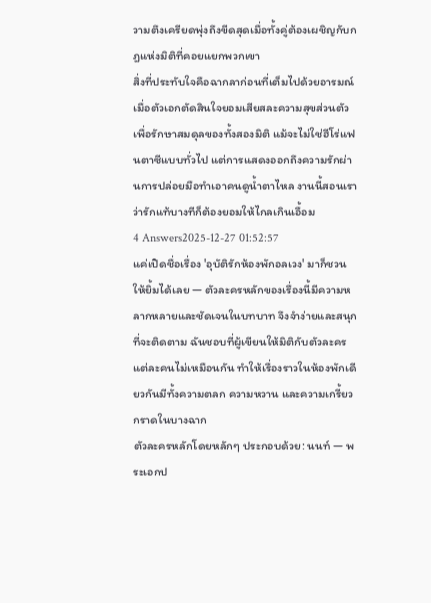วามตึงเครียดพุ่งถึงขีดสุดเมื่อทั้งคู่ต้องเผชิญกับกฎแห่งมิติที่คอยแยกพวกเขา
สิ่งที่ประทับใจคือฉากลาก่อนที่เต็มไปด้วยอารมณ์ เมื่อตัวเอกตัดสินใจยอมเสียสละความสุขส่วนตัวเพื่อรักษาสมดุลของทั้งสองมิติ แม้จะไม่ใช่ฮีโร่แฟนตาซีแบบทั่วไป แต่การแสดงออกถึงความรักผ่านการปล่อยมือทำเอาคนดูน้ำตาไหล งานนี้สอนเราว่ารักแท้บางทีก็ต้องยอมให้ไกลเกินเอื้อม
4 Answers2025-12-27 01:52:57
แค่เปิดชื่อเรื่อง 'อุบัติรักห้องพักอลเวง' มาก็ชวนให้ยิ้มได้เลย — ตัวละครหลักของเรื่องนี้มีความหลากหลายและชัดเจนในบทบาท จึงจำง่ายและสนุกที่จะติดตาม ฉันชอบที่ผู้เขียนให้มิติกับตัวละครแต่ละคนไม่เหมือนกัน ทำให้เรื่องราวในห้องพักเดียวกันมีทั้งความตลก ความหวาน และความเกรี้ยวกราดในบางฉาก
ตัวละครหลักโดยหลักๆ ประกอบด้วย: นนท์ — พระเอกป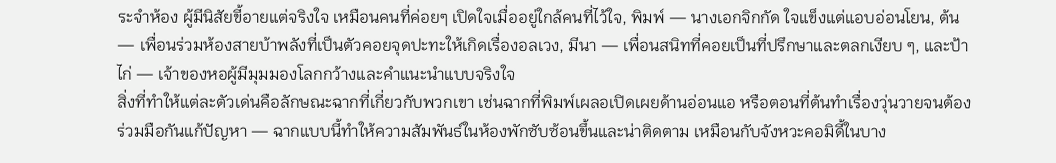ระจำห้อง ผู้มีนิสัยขี้อายแต่จริงใจ เหมือนคนที่ค่อยๆ เปิดใจเมื่ออยู่ใกล้คนที่ไว้ใจ, พิมพ์ — นางเอกจิกกัด ใจแข็งแต่แอบอ่อนโยน, ต้น — เพื่อนร่วมห้องสายบ้าพลังที่เป็นตัวคอยจุดปะทะให้เกิดเรื่องอลเวง, มีนา — เพื่อนสนิทที่คอยเป็นที่ปรึกษาและตลกเงียบ ๆ, และป้าไก่ — เจ้าของหอผู้มีมุมมองโลกกว้างและคำแนะนำแบบจริงใจ
สิ่งที่ทำให้แต่ละตัวเด่นคือลักษณะฉากที่เกี่ยวกับพวกเขา เช่นฉากที่พิมพ์เผลอเปิดเผยด้านอ่อนแอ หรือตอนที่ต้นทำเรื่องวุ่นวายจนต้องร่วมมือกันแก้ปัญหา — ฉากแบบนี้ทำให้ความสัมพันธ์ในห้องพักซับซ้อนขึ้นและน่าติดตาม เหมือนกับจังหวะคอมิดี้ในบาง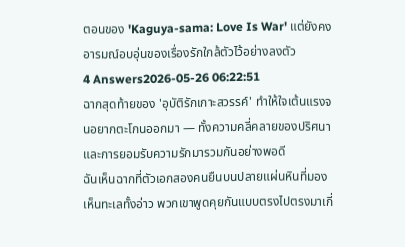ตอนของ 'Kaguya-sama: Love Is War' แต่ยังคงอารมณ์อบอุ่นของเรื่องรักใกล้ตัวไว้อย่างลงตัว
4 Answers2026-05-26 06:22:51
ฉากสุดท้ายของ 'อุบัติรักเกาะสวรรค์' ทำให้ใจเต้นแรงจนอยากตะโกนออกมา — ทั้งความคลี่คลายของปริศนาและการยอมรับความรักมารวมกันอย่างพอดี
ฉันเห็นฉากที่ตัวเอกสองคนยืนบนปลายแผ่นหินที่มองเห็นทะเลทั้งอ่าว พวกเขาพูดคุยกันแบบตรงไปตรงมาเกี่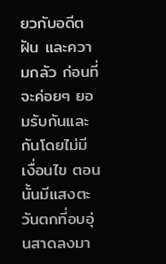ยวกับอดีต ฝัน และความกลัว ก่อนที่จะค่อยๆ ยอมรับกันและกันโดยไม่มีเงื่อนไข ตอนนั้นมีแสงตะวันตกที่อบอุ่นสาดลงมา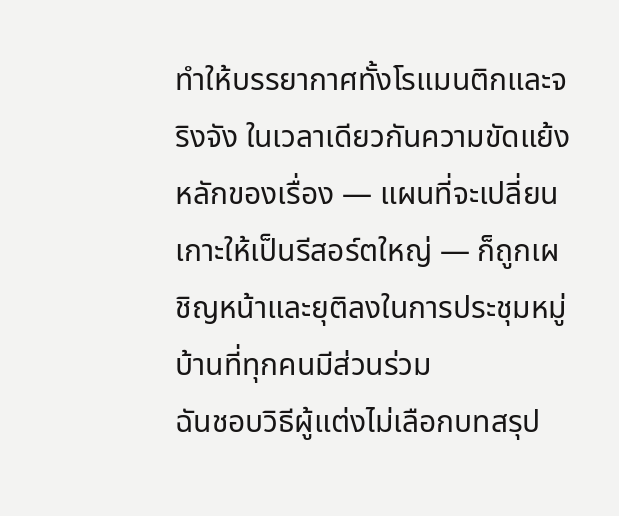ทำให้บรรยากาศทั้งโรแมนติกและจริงจัง ในเวลาเดียวกันความขัดแย้งหลักของเรื่อง — แผนที่จะเปลี่ยนเกาะให้เป็นรีสอร์ตใหญ่ — ก็ถูกเผชิญหน้าและยุติลงในการประชุมหมู่บ้านที่ทุกคนมีส่วนร่วม
ฉันชอบวิธีผู้แต่งไม่เลือกบทสรุป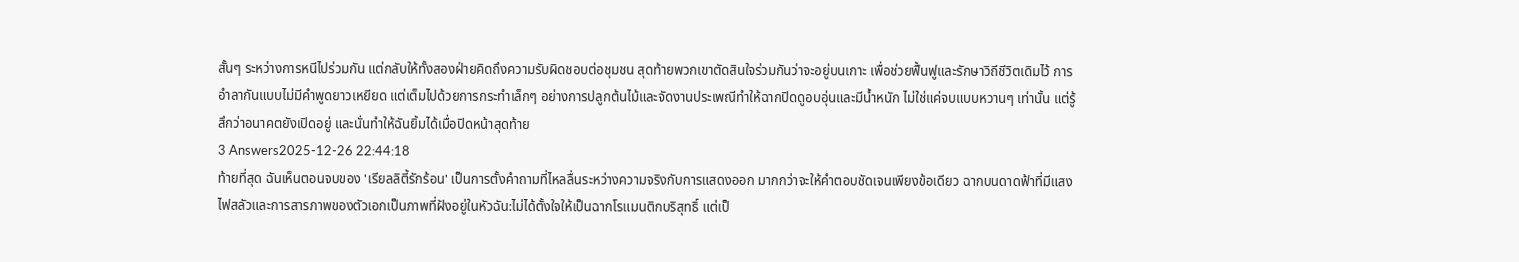สั้นๆ ระหว่างการหนีไปร่วมกัน แต่กลับให้ทั้งสองฝ่ายคิดถึงความรับผิดชอบต่อชุมชน สุดท้ายพวกเขาตัดสินใจร่วมกันว่าจะอยู่บนเกาะ เพื่อช่วยฟื้นฟูและรักษาวิถีชีวิตเดิมไว้ การอำลากันแบบไม่มีคำพูดยาวเหยียด แต่เต็มไปด้วยการกระทำเล็กๆ อย่างการปลูกต้นไม้และจัดงานประเพณีทำให้ฉากปิดดูอบอุ่นและมีน้ำหนัก ไม่ใช่แค่จบแบบหวานๆ เท่านั้น แต่รู้สึกว่าอนาคตยังเปิดอยู่ และนั่นทำให้ฉันยิ้มได้เมื่อปิดหน้าสุดท้าย
3 Answers2025-12-26 22:44:18
ท้ายที่สุด ฉันเห็นตอนจบของ 'เรียลลิตี้รักร้อน' เป็นการตั้งคำถามที่ไหลลื่นระหว่างความจริงกับการแสดงออก มากกว่าจะให้คำตอบชัดเจนเพียงข้อเดียว ฉากบนดาดฟ้าที่มีแสงไฟสลัวและการสารภาพของตัวเอกเป็นภาพที่ฝังอยู่ในหัวฉัน:ไม่ได้ตั้งใจให้เป็นฉากโรแมนติกบริสุทธิ์ แต่เป็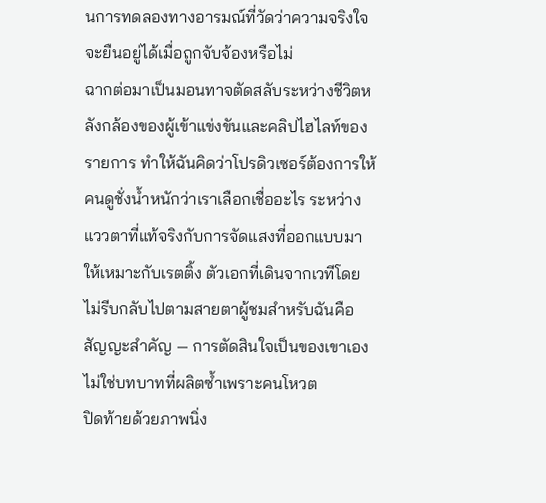นการทดลองทางอารมณ์ที่วัดว่าความจริงใจจะยืนอยู่ได้เมื่อถูกจับจ้องหรือไม่
ฉากต่อมาเป็นมอนทาจตัดสลับระหว่างชีวิตหลังกล้องของผู้เข้าแข่งขันและคลิปไฮไลท์ของรายการ ทำให้ฉันคิดว่าโปรดิวเซอร์ต้องการให้คนดูชั่งน้ำหนักว่าเราเลือกเชื่ออะไร ระหว่างแววตาที่แท้จริงกับการจัดแสงที่ออกแบบมาให้เหมาะกับเรตติ้ง ตัวเอกที่เดินจากเวทีโดยไม่รีบกลับไปตามสายตาผู้ชมสำหรับฉันคือสัญญะสำคัญ — การตัดสินใจเป็นของเขาเอง ไม่ใช่บทบาทที่ผลิตซ้ำเพราะคนโหวต
ปิดท้ายด้วยภาพนิ่ง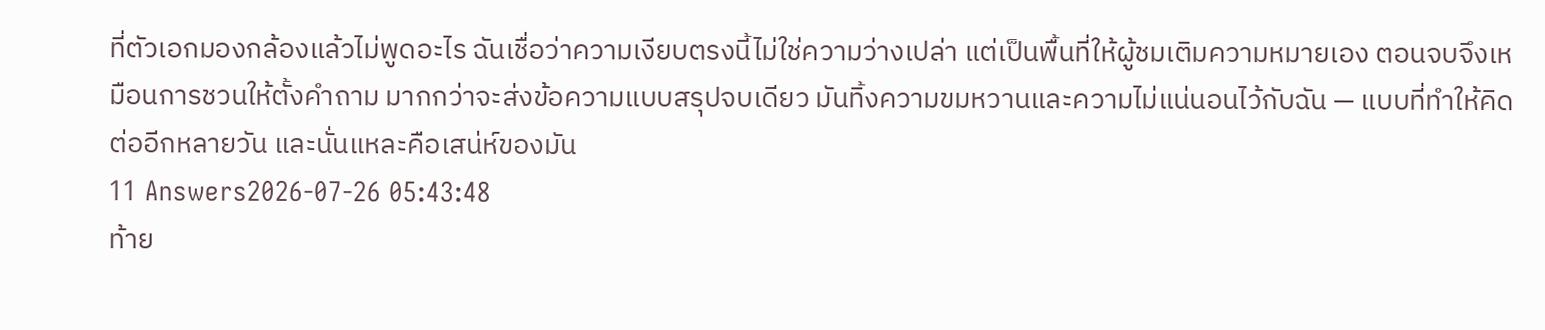ที่ตัวเอกมองกล้องแล้วไม่พูดอะไร ฉันเชื่อว่าความเงียบตรงนี้ไม่ใช่ความว่างเปล่า แต่เป็นพื้นที่ให้ผู้ชมเติมความหมายเอง ตอนจบจึงเหมือนการชวนให้ตั้งคำถาม มากกว่าจะส่งข้อความแบบสรุปจบเดียว มันทิ้งความขมหวานและความไม่แน่นอนไว้กับฉัน — แบบที่ทำให้คิดต่ออีกหลายวัน และนั่นแหละคือเสน่ห์ของมัน
11 Answers2026-07-26 05:43:48
ท้าย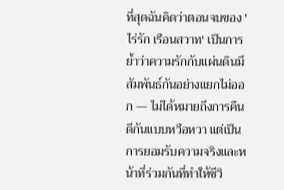ที่สุดฉันคิดว่าตอนจบของ 'ไร่รัก เรือนสวาท' เป็นการย้ำว่าความรักกับแผ่นดินมีสัมพันธ์กันอย่างแยกไม่ออก — ไม่ได้หมายถึงการคืนดีกันแบบหวือหวา แต่เป็นการยอมรับความจริงและหน้าที่ร่วมกันที่ทำให้ชีวิ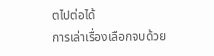ตไปต่อได้
การเล่าเรื่องเลือกจบด้วย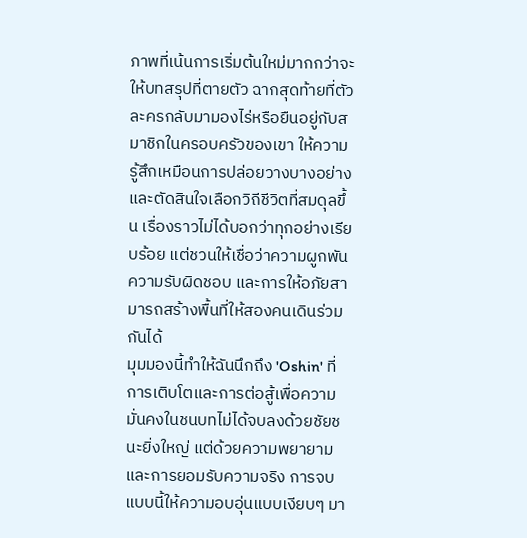ภาพที่เน้นการเริ่มต้นใหม่มากกว่าจะให้บทสรุปที่ตายตัว ฉากสุดท้ายที่ตัวละครกลับมามองไร่หรือยืนอยู่กับสมาชิกในครอบครัวของเขา ให้ความรู้สึกเหมือนการปล่อยวางบางอย่างและตัดสินใจเลือกวิถีชีวิตที่สมดุลขึ้น เรื่องราวไม่ได้บอกว่าทุกอย่างเรียบร้อย แต่ชวนให้เชื่อว่าความผูกพัน ความรับผิดชอบ และการให้อภัยสามารถสร้างพื้นที่ให้สองคนเดินร่วมกันได้
มุมมองนี้ทำให้ฉันนึกถึง 'Oshin' ที่การเติบโตและการต่อสู้เพื่อความมั่นคงในชนบทไม่ได้จบลงด้วยชัยชนะยิ่งใหญ่ แต่ด้วยความพยายามและการยอมรับความจริง การจบแบบนี้ให้ความอบอุ่นแบบเงียบๆ มา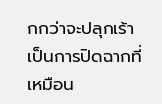กกว่าจะปลุกเร้า เป็นการปิดฉากที่เหมือน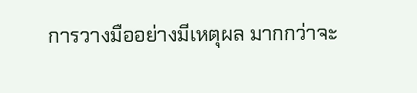การวางมืออย่างมีเหตุผล มากกว่าจะ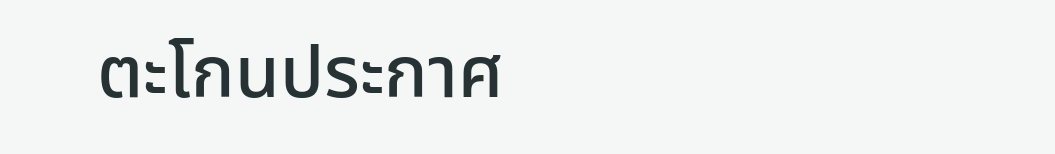ตะโกนประกาศ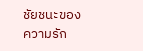ชัยชนะของความรัก